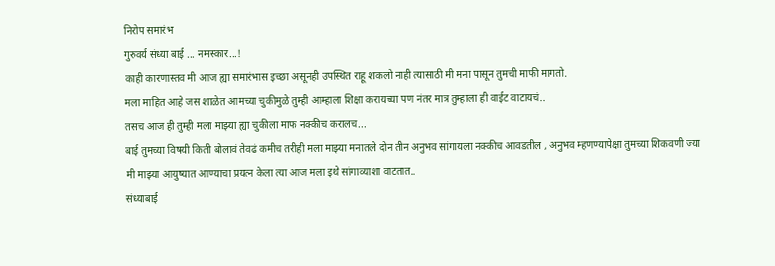निरोप समारंभ
गुरुवर्य संध्या बाई ... नमस्कार...!
काही कारणास्तव मी आज ह्या समारंभास इच्छा असूनही उपस्थित राहू शकलो नाही त्यासाठी मी मना पासून तुमची माफी मागतो.
मला माहित आहे जस शाळेत आमच्या चुकीमुळे तुम्ही आम्हाला शिक्षा करायच्या पण नंतर मात्र तुम्हाला ही वाईट वाटायचं..
तसच आज ही तुम्ही मला माझ्या ह्या चुकीला माफ नक्कीच करालच...
बाई तुमच्या विषयी किती बोलावं तेवढं कमीच तरीही मला माझ्या मनातले दोन तीन अनुभव सांगायला नक्कीच आवडतील , अनुभव म्हणण्यापेक्षा तुमच्या शिकवणी ज्या मी माझ्या आयुष्यात आण्याचा प्रयत्न केला त्या आज मला इथे सांगाव्याशा वाटतात..
संध्याबाई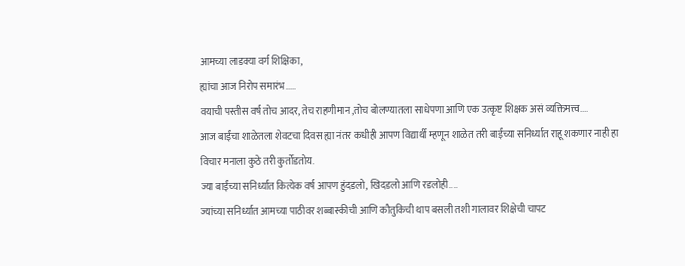आमच्या लाडक्या वर्ग शिक्षिका,
ह्यांचा आज निरोप समारंभ.....
वयाची पस्तीस वर्ष तोच आदर, तेच राहणीमान ,तोच बोलण्यातला साधेपणा आणि एक उत्कृष्ट शिक्षक असं व्यक्तिमत्त्व....
आज बाईंचा शाळेतला शेवटचा दिवस ह्या नंतर कधीही आपण विद्यार्थी म्हणून शाळेत तरी बाईंच्या सनिर्ध्यात राहू शकणार नाही हा विचार मनाला कुठे तरी कुर्तोडतोय.
ज्या बाईंच्या सनिर्ध्यात कित्येक वर्ष आपण हुंदडलो, खिदडलो आणि रडलोही....
ज्यांच्या सनिर्ध्यात आमच्या पाठीवर शब्बास्कीची आणि कौतुकिची थाप बसली तशी गालावर शिक्षेची चापट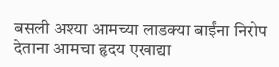बसली अश्या आमच्या लाडक्या बाईंना निरोप देताना आमचा हृदय एखाद्या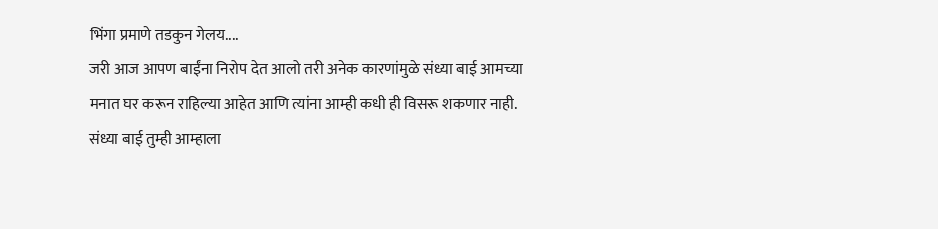भिंगा प्रमाणे तडकुन गेलय....
जरी आज आपण बाईंना निरोप देत आलो तरी अनेक कारणांमुळे संध्या बाई आमच्या मनात घर करून राहिल्या आहेत आणि त्यांना आम्ही कधी ही विसरू शकणार नाही.
संध्या बाई तुम्ही आम्हाला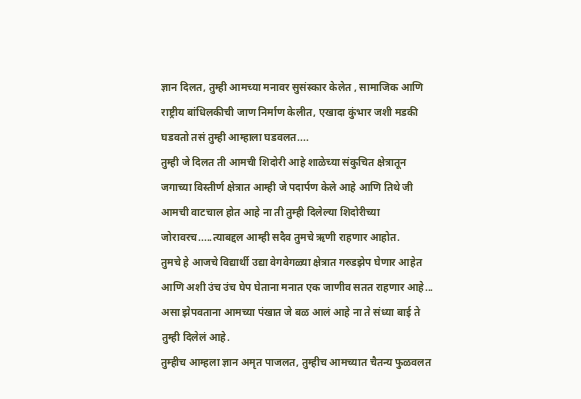ज्ञान दिलत, तुम्ही आमच्या मनावर सुसंस्कार केलेत , सामाजिक आणि राष्ट्रीय बांधिलकीची जाण निर्माण केलीत, एखादा कुंभार जशी मडकी घडवतो तसं तुम्ही आम्हाला घडवलत....
तुम्ही जे दिलत ती आमची शिदोरी आहे शाळेच्या संकुचित क्षेत्रातून जगाच्या विस्तीर्ण क्षेत्रात आम्ही जे पदार्पण केले आहे आणि तिथे जी आमची वाटचाल होत आहे ना ती तुम्ही दिलेल्या शिदोरीच्या जोरावरच.....त्याबद्दल आम्ही सदैव तुमचे ऋणी राहणार आहोत.
तुमचे हे आजचे विद्यार्थी उद्या वेगवेगळ्या क्षेत्रात गरुडझेप घेणार आहेत आणि अशी उंच उंच घेप घेताना मनात एक जाणीव सतत राहणार आहे... असा झेपवताना आमच्या पंखात जे बळ आलं आहे ना ते संध्या बाई ते तुम्ही दिलेलं आहे.
तुम्हीच आम्हला ज्ञान अमृत पाजलत, तुम्हीच आमच्यात चैतन्य फुळवलत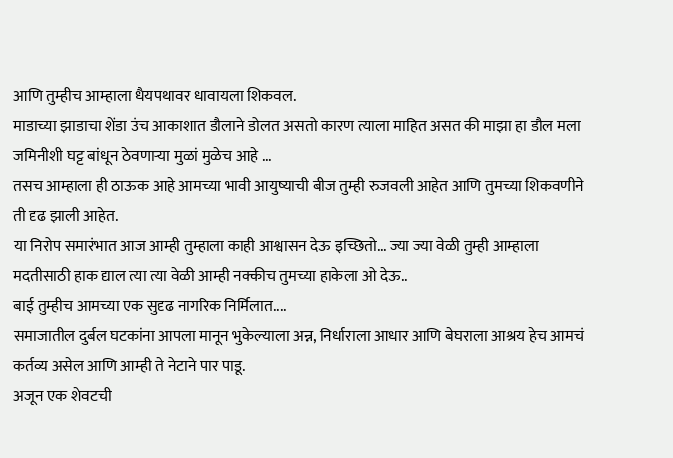आणि तुम्हीच आम्हाला धैयपथावर धावायला शिकवल.
माडाच्या झाडाचा शेंडा उंच आकाशात डौलाने डोलत असतो कारण त्याला माहित असत की माझा हा डौल मला जमिनीशी घट्ट बांधून ठेवणाऱ्या मुळां मुळेच आहे ...
तसच आम्हाला ही ठाऊक आहे आमच्या भावी आयुष्याची बीज तुम्ही रुजवली आहेत आणि तुमच्या शिकवणीने ती दृढ झाली आहेत.
या निरोप समारंभात आज आम्ही तुम्हाला काही आश्वासन देऊ इच्छितो... ज्या ज्या वेळी तुम्ही आम्हाला मदतीसाठी हाक द्याल त्या त्या वेळी आम्ही नक्कीच तुमच्या हाकेला ओ देऊ..
बाई तुम्हीच आमच्या एक सुदृढ नागरिक निर्मिलात....
समाजातील दुर्बल घटकांना आपला मानून भुकेल्याला अन्न, निर्धाराला आधार आणि बेघराला आश्रय हेच आमचं कर्तव्य असेल आणि आम्ही ते नेटाने पार पाडू.
अजून एक शेवटची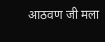आठवण जी मला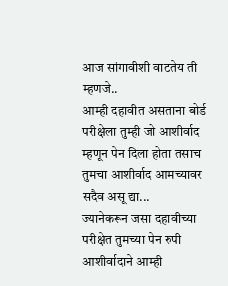आज सांगावीशी वाटतेय ती म्हणजे..
आम्ही दहावीत असताना बोर्ड परीक्षेला तुम्ही जो आशीर्वाद म्हणून पेन दिला होता तसाच तुमचा आशीर्वाद आमच्यावर सदैव असू द्या...
ज्यानेकरून जसा दहावीच्या परीक्षेत तुमच्या पेन रुपी आशीर्वादाने आम्ही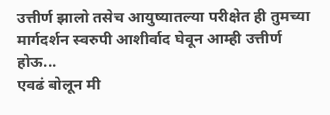उत्तीर्ण झालो तसेच आयुष्यातल्या परीक्षेत ही तुमच्या मार्गदर्शन स्वरुपी आशीर्वाद घेवून आम्ही उत्तीर्ण होऊ...
एवढं बोलून मी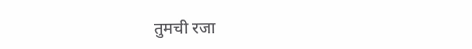तुमची रजा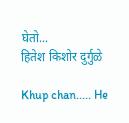घेतो...
हितेश किशोर दुर्गुळे

Khup chan..... He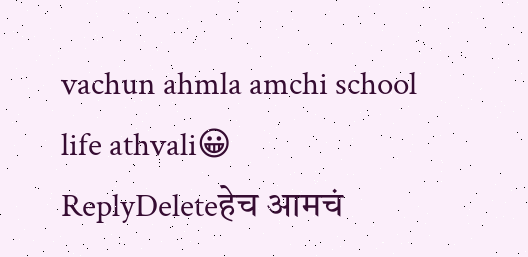vachun ahmla amchi school life athvali😀
ReplyDeleteहेच आमचं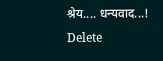श्रेय.... धन्यवाद...!
Delete